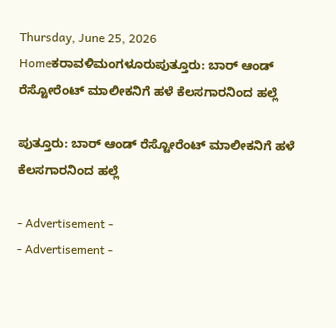Thursday, June 25, 2026
Homeಕರಾವಳಿಮಂಗಳೂರುಪುತ್ತೂರು: ಬಾರ್‌ ಆಂಡ್‌ ರೆಸ್ಟೋರೆಂಟ್‌ ಮಾಲೀಕನಿಗೆ ಹಳೆ ಕೆಲಸಗಾರನಿಂದ ಹಲ್ಲೆ

ಪುತ್ತೂರು: ಬಾರ್‌ ಆಂಡ್‌ ರೆಸ್ಟೋರೆಂಟ್‌ ಮಾಲೀಕನಿಗೆ ಹಳೆ ಕೆಲಸಗಾರನಿಂದ ಹಲ್ಲೆ

- Advertisement -
- Advertisement -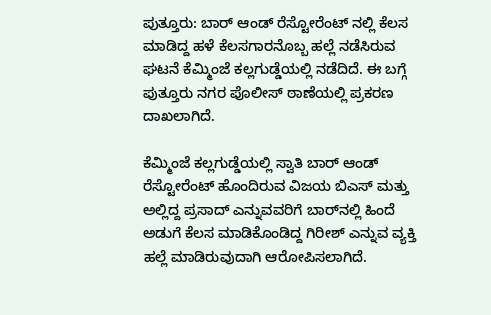ಪುತ್ತೂರು: ಬಾರ್‌ ಆಂಡ್‌ ರೆಸ್ಟೋರೆಂಟ್‌ ನಲ್ಲಿ ಕೆಲಸ ಮಾಡಿದ್ದ ಹಳೆ ಕೆಲಸಗಾರನೊಬ್ಬ ಹಲ್ಲೆ ನಡೆಸಿರುವ ಘಟನೆ ಕೆಮ್ಮಿಂಜೆ ಕಲ್ಲಗುಡ್ಡೆಯಲ್ಲಿ ನಡೆದಿದೆ. ಈ ಬಗ್ಗೆ ಪುತ್ತೂರು ನಗರ ಪೊಲೀಸ್‌ ಠಾಣೆಯಲ್ಲಿ ಪ್ರಕರಣ ದಾಖಲಾಗಿದೆ.

ಕೆಮ್ಮಿಂಜೆ ಕಲ್ಲಗುಡ್ಡೆಯಲ್ಲಿ ಸ್ವಾತಿ ಬಾರ್‌ ಆಂಡ್‌ ರೆಸ್ಟೋರೆಂಟ್‌ ಹೊಂದಿರುವ ವಿಜಯ ಬಿಎಸ್‌ ಮತ್ತು ಅಲ್ಲಿದ್ದ ಪ್ರಸಾದ್‌ ಎನ್ನುವವರಿಗೆ ಬಾರ್‌ನಲ್ಲಿ ಹಿಂದೆ ಅಡುಗೆ ಕೆಲಸ ಮಾಡಿಕೊಂಡಿದ್ದ ಗಿರೀಶ್‌ ಎನ್ನುವ ವ್ಯಕ್ತಿ ಹಲ್ಲೆ ಮಾಡಿರುವುದಾಗಿ ಆರೋಪಿಸಲಾಗಿದೆ.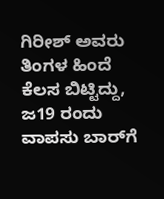ಗಿರೀಶ್‌ ಅವರು ತಿಂಗಳ ಹಿಂದೆ ಕೆಲಸ ಬಿಟ್ಟಿದ್ದು, ಜ19 ರಂದು ವಾಪಸು ಬಾರ್‌ಗೆ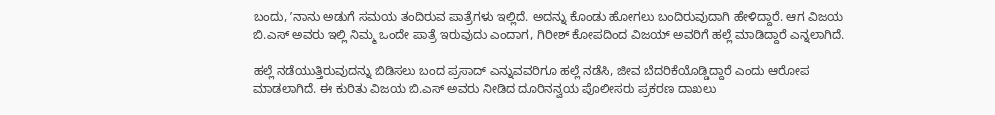ಬಂದು, ʼನಾನು ಅಡುಗೆ ಸಮಯ ತಂದಿರುವ ಪಾತ್ರೆಗಳು ಇಲ್ಲಿದೆ. ಅದನ್ನು ಕೊಂಡು ಹೋಗಲು ಬಂದಿರುವುದಾಗಿ ಹೇಳಿದ್ದಾರೆ. ಆಗ ವಿಜಯ ಬಿ.ಎಸ್‌ ಅವರು ಇಲ್ಲಿ ನಿಮ್ಮ ಒಂದೇ ಪಾತ್ರೆ ಇರುವುದು ಎಂದಾಗ, ಗಿರೀಶ್‌ ಕೋಪದಿಂದ ವಿಜಯ್‌ ಅವರಿಗೆ ಹಲ್ಲೆ ಮಾಡಿದ್ದಾರೆ ಎನ್ನಲಾಗಿದೆ.

ಹಲ್ಲೆ ನಡೆಯುತ್ತಿರುವುದನ್ನು ಬಿಡಿಸಲು ಬಂದ ಪ್ರಸಾದ್‌ ಎನ್ನುವವರಿಗೂ ಹಲ್ಲೆ ನಡೆಸಿ, ಜೀವ ಬೆದರಿಕೆಯೊಡ್ಡಿದ್ದಾರೆ ಎಂದು ಆರೋಪ ಮಾಡಲಾಗಿದೆ. ಈ ಕುರಿತು ವಿಜಯ ಬಿ.ಎಸ್‌ ಅವರು ನೀಡಿದ ದೂರಿನನ್ವಯ ಪೊಲೀಸರು ಪ್ರಕರಣ ದಾಖಲು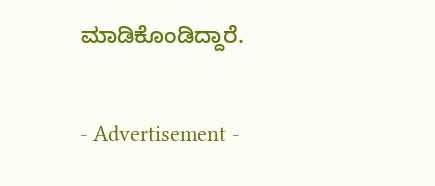ಮಾಡಿಕೊಂಡಿದ್ದಾರೆ.

- Advertisement -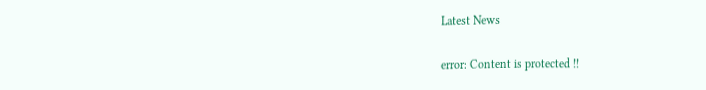Latest News

error: Content is protected !!